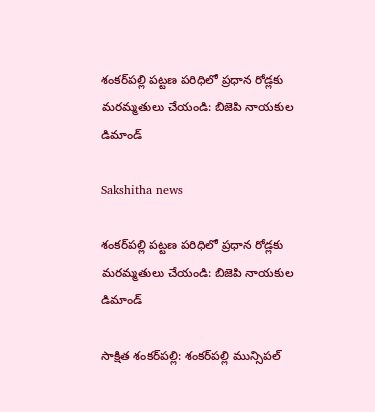శంకర్‌పల్లి పట్టణ పరిధిలో ప్రధాన రోడ్లకు మరమ్మతులు చేయండి: బిజెపి నాయకుల డిమాండ్

Sakshitha news

శంకర్‌పల్లి పట్టణ పరిధిలో ప్రధాన రోడ్లకు మరమ్మతులు చేయండి: బిజెపి నాయకుల డిమాండ్

సాక్షిత శంకర్‌పల్లి: శంకర్‌పల్లి మున్సిపల్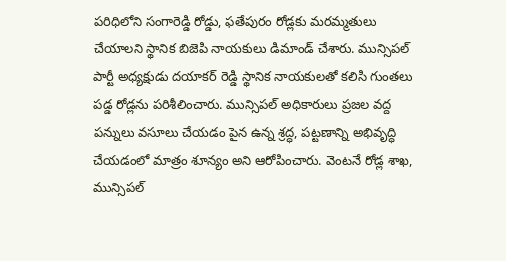పరిధిలోని సంగారెడ్డి రోడ్డు, ఫతేపురం రోడ్లకు మరమ్మతులు చేయాలని స్థానిక బిజెపి నాయకులు డిమాండ్ చేశారు. మున్సిపల్ పార్టీ అధ్యక్షుడు దయాకర్ రెడ్డి స్థానిక నాయకులతో కలిసి గుంతలు పడ్డ రోడ్లను పరిశీలించారు. మున్సిపల్ అధికారులు ప్రజల వద్ద పన్నులు వసూలు చేయడం పైన ఉన్న శ్రద్ధ, పట్టణాన్ని అభివృద్ధి చేయడంలో మాత్రం శూన్యం అని ఆరోపించారు. వెంటనే రోడ్ల శాఖ, మున్సిపల్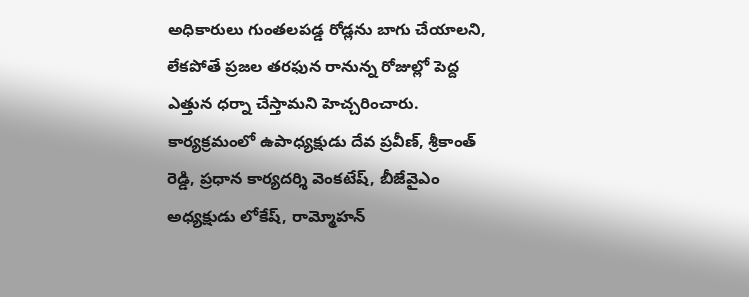అధికారులు గుంతలపడ్డ రోడ్లను బాగు చేయాలని, లేకపోతే ప్రజల తరఫున రానున్న రోజుల్లో పెద్ద ఎత్తున ధర్నా చేస్తామని హెచ్చరించారు. కార్యక్రమంలో ఉపాధ్యక్షుడు దేవ ప్రవీణ్, శ్రీకాంత్ రెడ్డి, ప్రధాన కార్యదర్శి వెంకటేష్, బీజేవైఎం అధ్యక్షుడు లోకేష్, రామ్మోహన్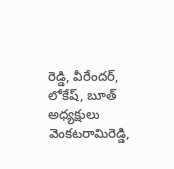రెడ్డి, వీరేందర్, లోకేష్, బూత్ అధ్యక్షులు వెంకటరామిరెడ్డి,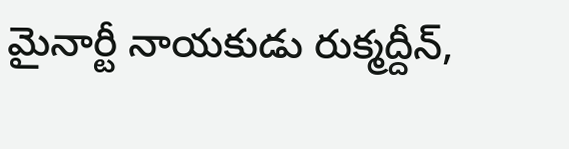మైనార్టీ నాయకుడు రుక్మద్దీన్,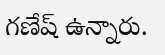గణేష్ ఉన్నారు.